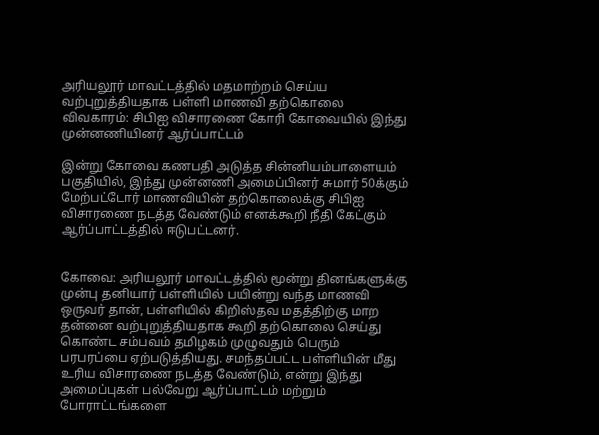அரியலூர் மாவட்டத்தில் மதமாற்றம் செய்ய வற்புறுத்தியதாக பள்ளி மாணவி தற்கொலை விவகாரம்: சிபிஐ விசாரணை கோரி கோவையில் இந்து முன்னணியினர் ஆர்ப்பாட்டம்

இன்று கோவை கணபதி அடுத்த சின்னியம்பாளையம் பகுதியில், இந்து முன்னணி அமைப்பினர் சுமார் 50க்கும் மேற்பட்டோர் மாணவியின் தற்கொலைக்கு சிபிஐ விசாரணை நடத்த வேண்டும் எனக்கூறி நீதி கேட்கும் ஆர்ப்பாட்டத்தில் ஈடுபட்டனர்.


கோவை: அரியலூர் மாவட்டத்தில் மூன்று தினங்களுக்கு முன்பு தனியார் பள்ளியில் பயின்று வந்த மாணவி ஒருவர் தான், பள்ளியில் கிறிஸ்தவ மதத்திற்கு மாற தன்னை வற்புறுத்தியதாக கூறி தற்கொலை செய்து கொண்ட சம்பவம் தமிழகம் முழுவதும் பெரும் பரபரப்பை ஏற்படுத்தியது. சமந்தப்பட்ட பள்ளியின் மீது உரிய விசாரணை நடத்த வேண்டும், என்று இந்து அமைப்புகள் பல்வேறு ஆர்ப்பாட்டம் மற்றும் போராட்டங்களை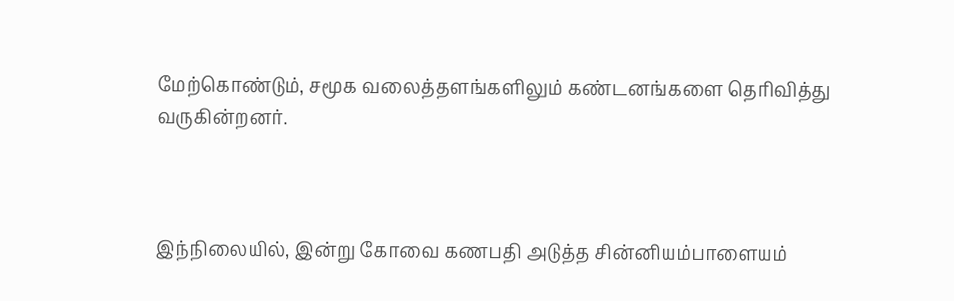மேற்கொண்டும், சமூக வலைத்தளங்களிலும் கண்டனங்களை தெரிவித்து வருகின்றனர்.



இந்நிலையில், இன்று கோவை கணபதி அடுத்த சின்னியம்பாளையம்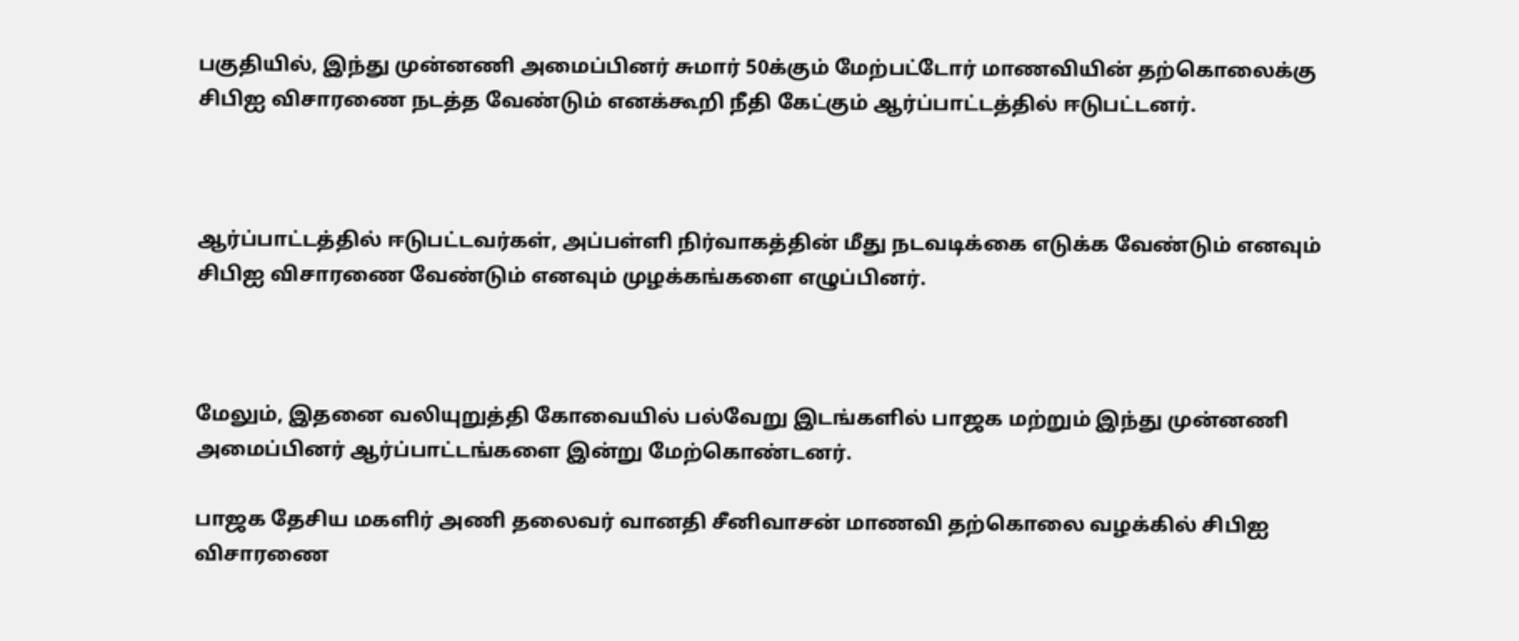பகுதியில், இந்து முன்னணி அமைப்பினர் சுமார் 50க்கும் மேற்பட்டோர் மாணவியின் தற்கொலைக்கு சிபிஐ விசாரணை நடத்த வேண்டும் எனக்கூறி நீதி கேட்கும் ஆர்ப்பாட்டத்தில் ஈடுபட்டனர்.



ஆர்ப்பாட்டத்தில் ஈடுபட்டவர்கள், அப்பள்ளி நிர்வாகத்தின் மீது நடவடிக்கை எடுக்க வேண்டும் எனவும் சிபிஐ விசாரணை வேண்டும் எனவும் முழக்கங்களை எழுப்பினர்.



மேலும், இதனை வலியுறுத்தி கோவையில் பல்வேறு இடங்களில் பாஜக மற்றும் இந்து முன்னணி அமைப்பினர் ஆர்ப்பாட்டங்களை இன்று மேற்கொண்டனர்.

பாஜக தேசிய மகளிர் அணி தலைவர் வானதி சீனிவாசன் மாணவி தற்கொலை வழக்கில் சிபிஐ விசாரணை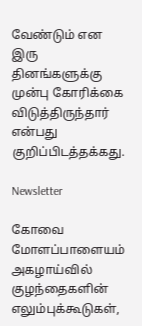வேண்டும் என இரு தினங்களுக்கு முன்பு கோரிக்கை விடுத்திருந்தார் என்பது குறிப்பிடத்தக்கது.

Newsletter

கோவை மோளப்பாளையம் அகழாய்வில் குழந்தைகளின் எலும்புக்கூடுகள்,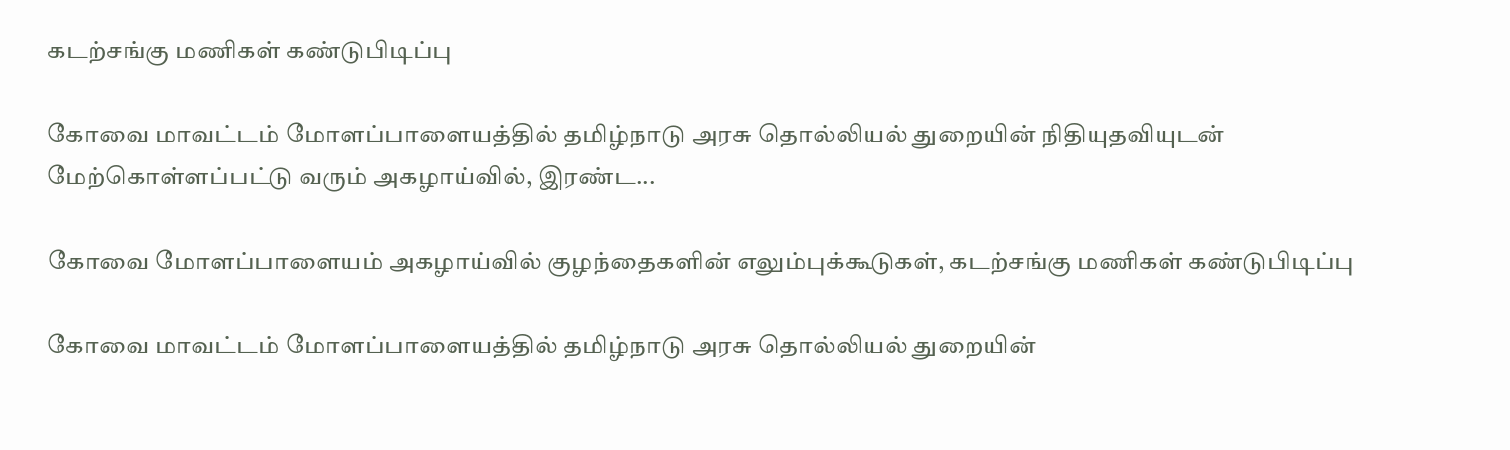கடற்சங்கு மணிகள் கண்டுபிடிப்பு

கோவை மாவட்டம் மோளப்பாளையத்தில் தமிழ்நாடு அரசு தொல்லியல் துறையின் நிதியுதவியுடன் மேற்கொள்ளப்பட்டு வரும் அகழாய்வில், இரண்ட...

கோவை மோளப்பாளையம் அகழாய்வில் குழந்தைகளின் எலும்புக்கூடுகள், கடற்சங்கு மணிகள் கண்டுபிடிப்பு

கோவை மாவட்டம் மோளப்பாளையத்தில் தமிழ்நாடு அரசு தொல்லியல் துறையின்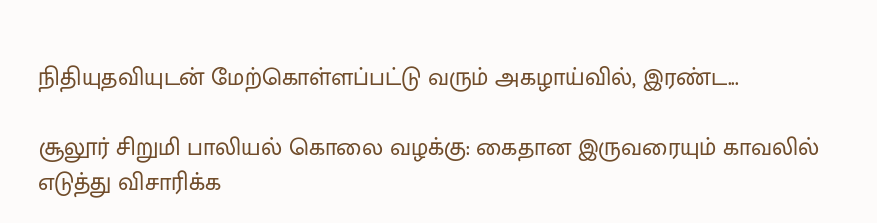நிதியுதவியுடன் மேற்கொள்ளப்பட்டு வரும் அகழாய்வில், இரண்ட...

சூலூர் சிறுமி பாலியல் கொலை வழக்கு: கைதான இருவரையும் காவலில் எடுத்து விசாரிக்க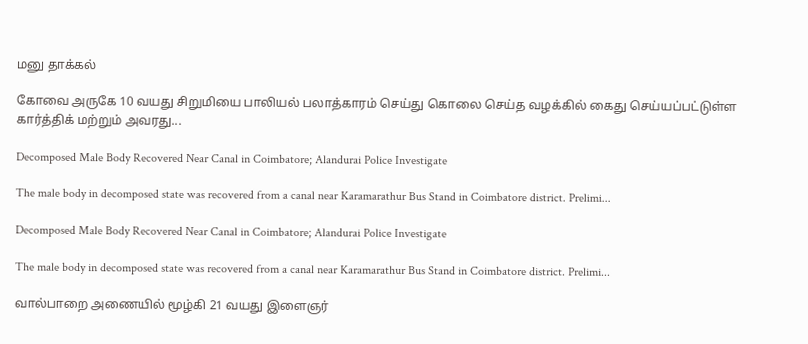மனு தாக்கல்

கோவை அருகே 10 வயது சிறுமியை பாலியல் பலாத்காரம் செய்து கொலை செய்த வழக்கில் கைது செய்யப்பட்டுள்ள கார்த்திக் மற்றும் அவரது...

Decomposed Male Body Recovered Near Canal in Coimbatore; Alandurai Police Investigate

The male body in decomposed state was recovered from a canal near Karamarathur Bus Stand in Coimbatore district. Prelimi...

Decomposed Male Body Recovered Near Canal in Coimbatore; Alandurai Police Investigate

The male body in decomposed state was recovered from a canal near Karamarathur Bus Stand in Coimbatore district. Prelimi...

வால்பாறை அணையில் மூழ்கி 21 வயது இளைஞர்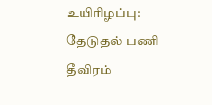உயிரிழப்பு: தேடுதல் பணி தீவிரம்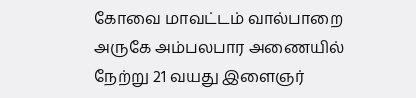கோவை மாவட்டம் வால்பாறை அருகே அம்பலபார அணையில் நேற்று 21 வயது இளைஞர்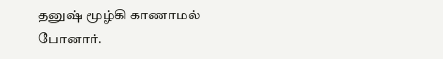தனுஷ் மூழ்கி காணாமல் போனார்.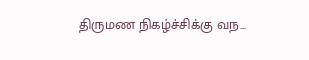திருமண நிகழ்ச்சிக்கு வந...